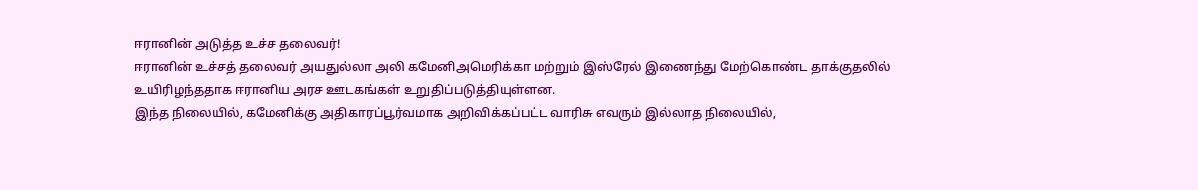ஈரானின் அடுத்த உச்ச தலைவர்!
ஈரானின் உச்சத் தலைவர் அயதுல்லா அலி கமேனிஅமெரிக்கா மற்றும் இஸ்ரேல் இணைந்து மேற்கொண்ட தாக்குதலில் உயிரிழந்ததாக ஈரானிய அரச ஊடகங்கள் உறுதிப்படுத்தியுள்ளன.
இந்த நிலையில், கமேனிக்கு அதிகாரப்பூர்வமாக அறிவிக்கப்பட்ட வாரிசு எவரும் இல்லாத நிலையில்,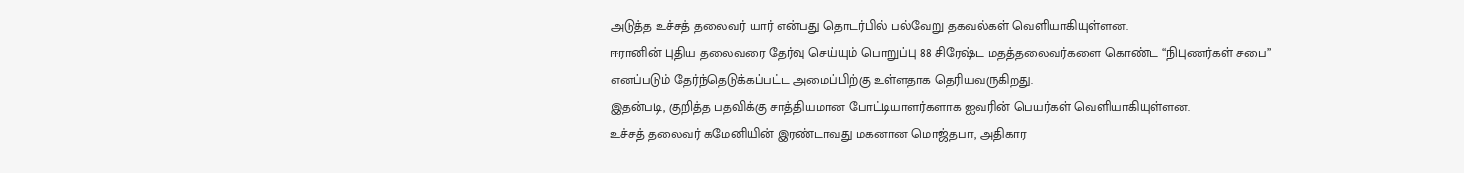அடுத்த உச்சத் தலைவர் யார் என்பது தொடர்பில் பல்வேறு தகவல்கள் வெளியாகியுள்ளன.
ஈரானின் புதிய தலைவரை தேர்வு செய்யும் பொறுப்பு 88 சிரேஷ்ட மதத்தலைவர்களை கொண்ட “நிபுணர்கள் சபை” எனப்படும் தேர்ந்தெடுக்கப்பட்ட அமைப்பிற்கு உள்ளதாக தெரியவருகிறது.
இதன்படி, குறித்த பதவிக்கு சாத்தியமான போட்டியாளர்களாக ஐவரின் பெயர்கள் வெளியாகியுள்ளன.
உச்சத் தலைவர் கமேனியின் இரண்டாவது மகனான மொஜ்தபா, அதிகார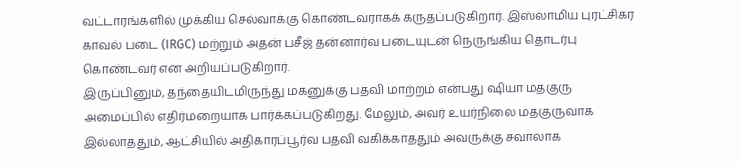வட்டாரங்களில் முக்கிய செல்வாக்கு கொண்டவராகக் கருதப்படுகிறார். இஸ்லாமிய புரட்சிகர காவல் படை (IRGC) மற்றும் அதன் பசீஜ் தன்னார்வ படையுடன் நெருங்கிய தொடர்பு கொண்டவர் என அறியப்படுகிறார்.
இருப்பினும், தந்தையிடமிருந்து மகனுக்கு பதவி மாற்றம் என்பது ஷியா மதகுரு அமைப்பில் எதிர்மறையாக பார்க்கப்படுகிறது. மேலும், அவர் உயர்நிலை மதகுருவாக இல்லாததும், ஆட்சியில் அதிகாரப்பூர்வ பதவி வகிக்காததும் அவருக்கு சவாலாக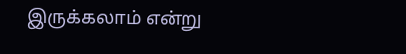இருக்கலாம் என்று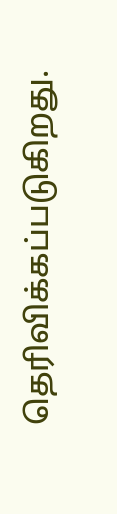தெரிவிக்கப்படுகிறது.